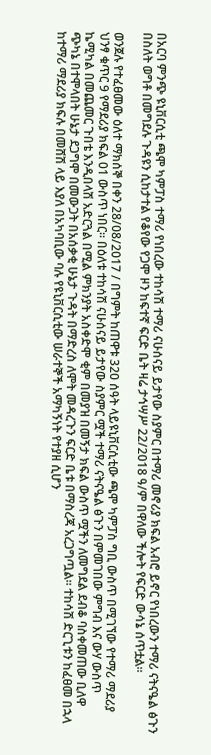በአርባ ምንጭ ዩኒቨርሲቲ ጫሞ ካምፓስ ተማሪ የነበረው ተከሳሽ ተማሪ ናሁሰናይ ይታየው ስያምር በተማሪ መኖሪያ ክፍል አብሮ ይኖር የነበረውን ተማሪ ናትናዔል ፅጉን በስለት ወግቶ በመግደሉ ጉዳዩን ሲከታተል የቆየው የጋሞ ዞን ከፍተኛ ፍርድ ቤት ዛሬ ታኅሣሥ 22/2018 ዓ/ም በዋለው ችሎት የፍርድ ውሳኔ ሰጥቷል፡፡

ወንጀሉ የተፈፀመው ዕለተ ማክሰኞ በቀን 28/08/2017 / በግምት ከጠዋቱ 320 ሰዓት ላይዩኒቨርሲቲው ጫሞ ካምፓስ ግቢ ውስጥ በሚገኘው የተማሪ ማደሪያ ህንፃ ቁጥር 9 የማደሪያ ክፍል 01 ውስጥ ነበር። በዕለቱ ተከሳሽ ናሁሰናይ ይታየው ስያምር ሟች ተማሪ ናትናዔል ፅጉን በምመገበው ምግብ እና ውሃ ውስጥ ኬሚካል በመጨመር ጉበቴ እንዲበላሽ አድርጓል በሚል ምክንያት አስቀድሞ ቂም በመያዝ በመኝታ ክፍል ውስጥ ሟችን ለመግደል ደብቆ ባስቀመጠው ቢለዋ ጭካኔ በተሞላበት ሁኔታ ደጋግሞ በመውጋት በአሰቃቂ ሁኔታ ጉዳት በማድረስ ለሞት መዳረጉን ፍርድ ቤቱ በማስረጃ አረጋግጧል። ተከሳሽ ድርጊቱን ከፈፀመ በኋላ ከተማሪ ማደሪያ ክፍሉ በመሸሽ ላይ እያለ በአካባቢው ባሉ የዩኒቨርሲቲው ሠራተኞች አማካኝነት የተያዘ ሲሆን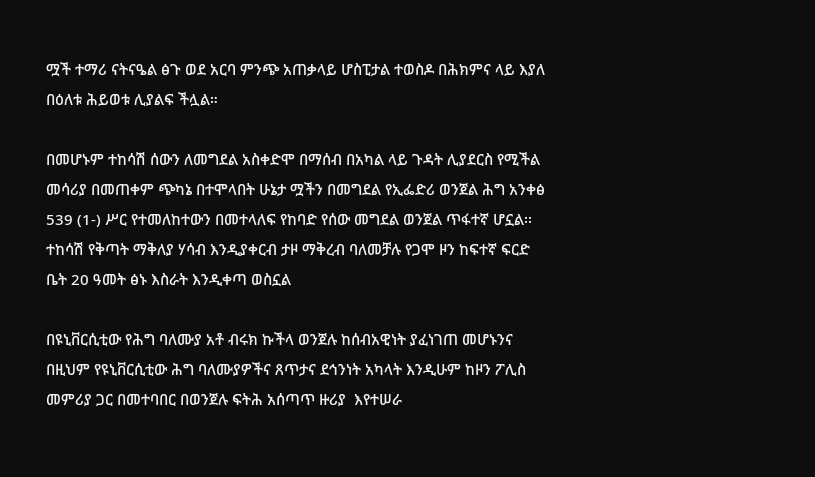ሟች ተማሪ ናትናዔል ፅጉ ወደ አርባ ምንጭ አጠቃላይ ሆስፒታል ተወስዶ በሕክምና ላይ እያለ በዕለቱ ሕይወቱ ሊያልፍ ችሏል።

በመሆኑም ተከሳሽ ሰውን ለመግደል አስቀድሞ በማሰብ በአካል ላይ ጉዳት ሊያደርስ የሚችል መሳሪያ በመጠቀም ጭካኔ በተሞላበት ሁኔታ ሟችን በመግደል የኢፌድሪ ወንጀል ሕግ አንቀፅ 539 (1-) ሥር የተመለከተውን በመተላለፍ የከባድ የሰው መግደል ወንጀል ጥፋተኛ ሆኗል፡፡ ተከሳሽ የቅጣት ማቅለያ ሃሳብ እንዲያቀርብ ታዞ ማቅረብ ባለመቻሉ የጋሞ ዞን ከፍተኛ ፍርድ ቤት 20 ዓመት ፅኑ እስራት እንዲቀጣ ወስኗል

በዩኒቨርሲቲው የሕግ ባለሙያ አቶ ብሩክ ኩችላ ወንጀሉ ከሰብአዊነት ያፈነገጠ መሆኑንና በዚህም የዩኒቨርሲቲው ሕግ ባለሙያዎችና ጸጥታና ደኅንነት አካላት እንዲሁም ከዞን ፖሊስ መምሪያ ጋር በመተባበር በወንጀሉ ፍትሕ አሰጣጥ ዙሪያ  እየተሠራ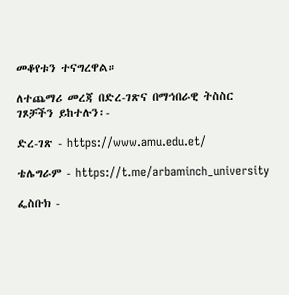መቆየቱን ተናግረዋል።

ለተጨማሪ መረጃ በድረ-ገጽና በማኅበራዊ ትስስር ገጾቻችን ይከተሉን፡-

ድረ-ገጽ - https://www.amu.edu.et/

ቴሌግራም - https://t.me/arbaminch_university

ፌስቡክ -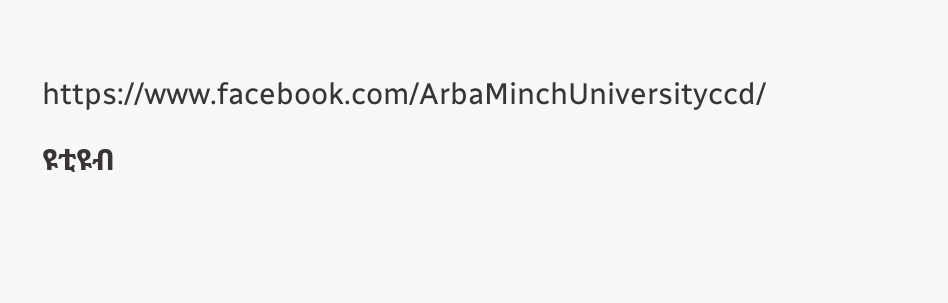https://www.facebook.com/ArbaMinchUniversityccd/

ዩቲዩብ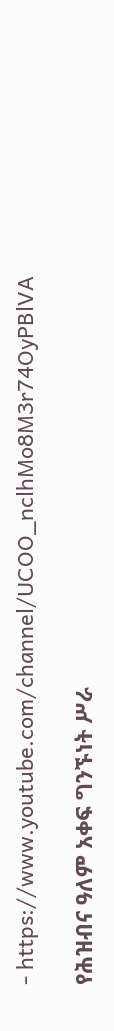- https://www.youtube.com/channel/UCOO_nclhMo8M3r74OyPBlVA

የሕዝብና ዓለም አቀፍ ግንኙነት ሥራ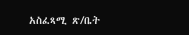አስፈጻሚ ጽ/ቤት